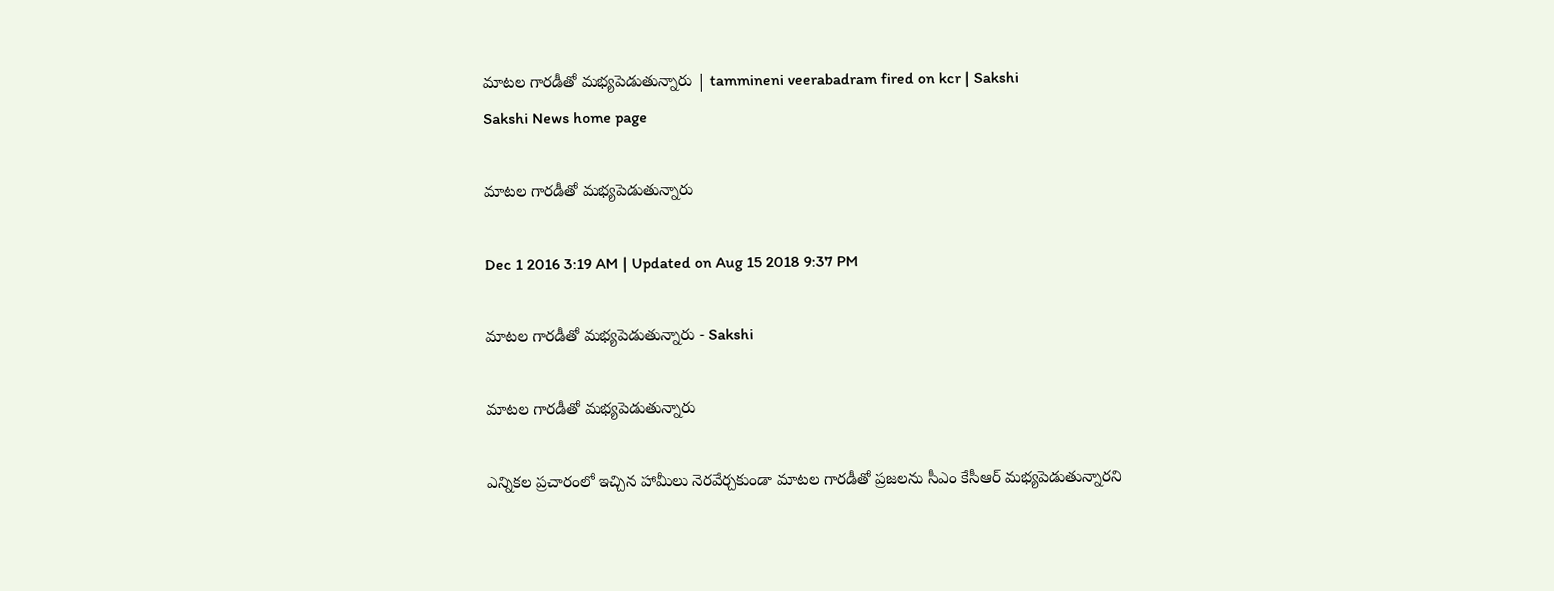మాటల గారడీతో మభ్యపెడుతున్నారు | tammineni veerabadram fired on kcr | Sakshi
Sakshi News home page

మాటల గారడీతో మభ్యపెడుతున్నారు

Dec 1 2016 3:19 AM | Updated on Aug 15 2018 9:37 PM

మాటల గారడీతో మభ్యపెడుతున్నారు - Sakshi

మాటల గారడీతో మభ్యపెడుతున్నారు

ఎన్నికల ప్రచారంలో ఇచ్చిన హామీలు నెరవేర్చకుండా మాటల గారడీతో ప్రజలను సీఎం కేసీఆర్ మభ్యపెడుతున్నారని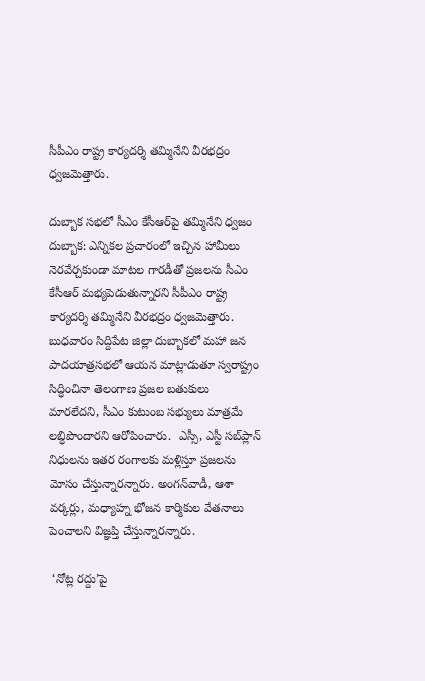సీపీఎం రాష్ట్ర కార్యదర్శి తమ్మినేని వీరభద్రం ధ్వజమెత్తారు.

దుబ్బాక సభలో సీఎం కేసీఆర్‌పై తమ్మినేని ధ్వజం
దుబ్బాక: ఎన్నికల ప్రచారంలో ఇచ్చిన హామీలు నెరవేర్చకుండా మాటల గారడీతో ప్రజలను సీఎం కేసీఆర్ మభ్యపెడుతున్నారని సీపీఎం రాష్ట్ర కార్యదర్శి తమ్మినేని వీరభద్రం ధ్వజమెత్తారు. బుధవారం సిద్దిపేట జిల్లా దుబ్బాకలో మహా జన పాదయాత్రసభలో ఆయన మాట్లాడుతూ స్వరాష్ట్రం సిద్ధించినా తెలంగాణ ప్రజల బతుకులు మారలేదని, సీఎం కుటుంబ సభ్యులు మాత్రమే లబ్ధిపొందారని ఆరోపించారు.  ఎస్సీ, ఎస్టీ సబ్‌ప్లాన్ నిధులను ఇతర రంగాలకు మళ్లిస్తూ ప్రజలను మోసం చేస్తున్నారన్నారు. అంగన్‌వాడీ, ఆశా వర్కర్లు, మధ్యాహ్న భోజన కార్మికుల వేతనాలు పెంచాలని విజ్ఞప్తి చేస్తున్నారన్నారు.

 ‘నోట్ల రద్దు’పై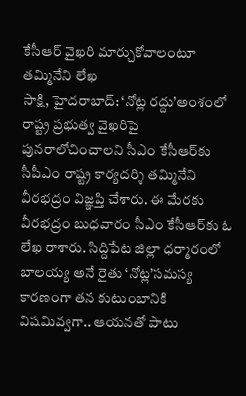కేసీఆర్ వైఖరి మార్చుకోవాలంటూ తమ్మినేని లేఖ
సాక్షి, హైదరాబాద్: ‘నోట్ల రద్దు’అంశంలో రాష్ట్ర ప్రభుత్వ వైఖరిపై పునరాలోచించాలని సీఎం కేసీఆర్‌కు సీపీఎం రాష్ట్ర కార్యదర్శి తమ్మినేని వీరభద్రం విజ్ఞప్తి చేశారు. ఈ మేరకు వీరభద్రం బుధవారం సీఎం కేసీఆర్‌కు ఓ లేఖ రాశారు. సిద్దిపేట జిల్లా ధర్మారంలో బాలయ్య అనే రైతు ‘నోట్ల’సమస్య కారణంగా తన కుటుంబానికి విషమివ్వగా.. ఆయనతో పాటు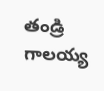తండ్రి గాలయ్య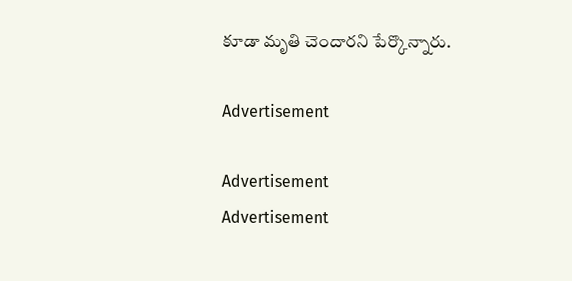కూడా మృతి చెందారని పేర్కొన్నారు.

Advertisement

Advertisement
Advertisement